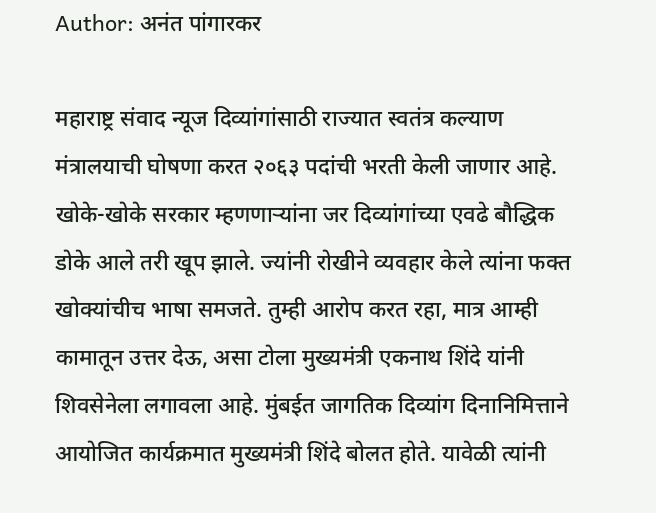Author: अनंत पांगारकर

महाराष्ट्र संवाद न्यूज दिव्यांगांसाठी राज्यात स्वतंत्र कल्याण मंत्रालयाची घोषणा करत २०६३ पदांची भरती केली जाणार आहे. खोके-खोके सरकार म्हणणाऱ्यांना जर दिव्यांगांच्या एवढे बौद्धिक डोके आले तरी खूप झाले. ज्यांनी रोखीने व्यवहार केले त्यांना फक्त खोक्यांचीच भाषा समजते. तुम्ही आरोप करत रहा, मात्र आम्ही कामातून उत्तर देऊ, असा टोला मुख्यमंत्री एकनाथ शिंदे यांनी शिवसेनेला लगावला आहे. मुंबईत जागतिक दिव्यांग दिनानिमित्ताने आयोजित कार्यक्रमात मुख्यमंत्री शिंदे बोलत होते. यावेळी त्यांनी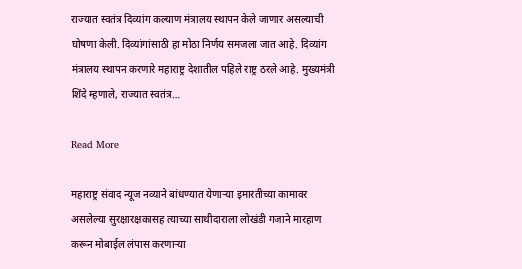राज्यात स्वतंत्र दिव्यांग कल्याण मंत्रालय स्थापन केले जाणार असल्याची घोषणा केली. दिव्यांगांसाठी हा मोठा निर्णय समजला जात आहे. दिव्यांग मंत्रालय स्थापन करणारे महाराष्ट्र देशातील पहिले राष्ट्र ठरले आहे. मुख्यमंत्री शिंदे म्हणाले, राज्यात स्वतंत्र…

Read More

महाराष्ट्र संवाद न्यूज नव्याने बांधण्यात येणाऱ्या इमारतीच्या कामावर असलेल्या सुरक्षारक्षकासह त्याच्या साथीदाराला लोखंडी गजाने मारहाण करून मोबाईल लंपास करणाऱ्या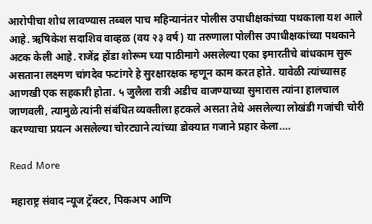आरोपीचा शोध लावण्यास तब्बल पाच महिन्यानंतर पोलीस उपाधीक्षकांच्या पथकाला यश आले आहे. ऋषिकेश सदाशिव वाव्हळ (वय २३ वर्ष) या तरुणाला पोलीस उपाधीक्षकांच्या पथकाने अटक केली आहे. राजेंद्र होंडा शोरूम च्या पाठीमागे असलेल्या एका इमारतीचे बांधकाम सुरू असताना लक्ष्मण चांगदेव फटांगरे हे सुरक्षारक्षक म्हणून काम करत होते. यावेळी त्यांच्यासह आणखी एक सहकारी होता. ५ जुलैला रात्री अडीच वाजण्याच्या सुमारास त्यांना हालचाल जाणवली, त्यामुळे त्यांनी संबंधित व्यक्तीला हटकले असता तेथे असलेल्या लोखंडी गजांची चोरी करण्याचा प्रयत्न असलेल्या चोरट्याने त्यांच्या डोक्यात गजाने प्रहार केला.…

Read More

महाराष्ट्र संवाद न्यूज ट्रॅक्टर, पिकअप आणि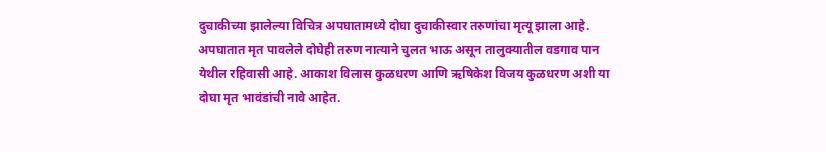दुचाकीच्या झालेल्या विचित्र अपघातामध्ये दोघा दुचाकीस्वार तरुणांचा मृत्यू झाला आहे. अपघातात मृत पावलेले दोघेही तरुण नात्याने चुलत भाऊ असून तालुक्यातील वडगाव पान येथील रहिवासी आहे. आकाश विलास कुळधरण आणि ऋषिकेश विजय कुळधरण अशी या दोघा मृत भावंडांची नावे आहेत.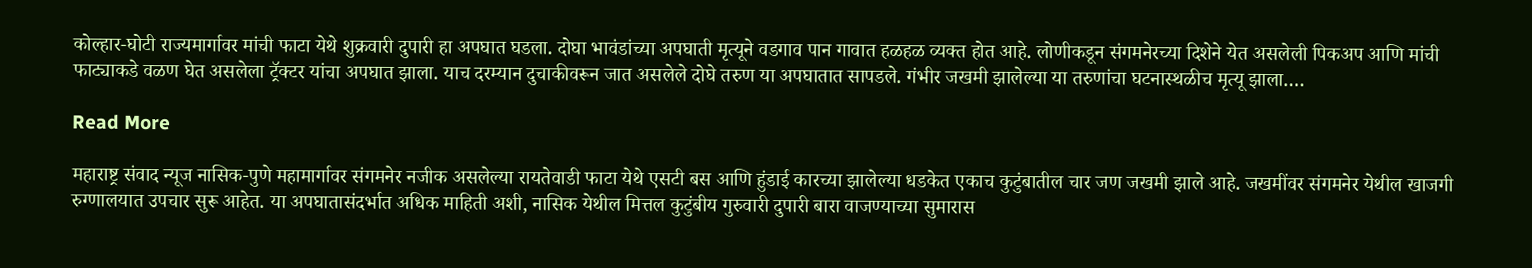कोल्हार-घोटी राज्यमार्गावर मांची फाटा येथे शुक्रवारी दुपारी हा अपघात घडला. दोघा भावंडांच्या अपघाती मृत्यूने वडगाव पान गावात हळहळ व्यक्त होत आहे. लोणीकडून संगमनेरच्या दिशेने येत असलेली पिकअप आणि मांची फाट्याकडे वळण घेत असलेला ट्रॅक्टर यांचा अपघात झाला. याच दरम्यान दुचाकीवरून जात असलेले दोघे तरुण या अपघातात सापडले. गंभीर जखमी झालेल्या या तरुणांचा घटनास्थळीच मृत्यू झाला.…

Read More

महाराष्ट्र संवाद न्यूज नासिक-पुणे महामार्गावर संगमनेर नजीक असलेल्या रायतेवाडी फाटा येथे एसटी बस आणि हुंडाई कारच्या झालेल्या धडकेत एकाच कुटुंबातील चार जण जखमी झाले आहे. जखमींवर संगमनेर येथील खाजगी रुग्णालयात उपचार सुरू आहेत. या अपघातासंदर्भात अधिक माहिती अशी, नासिक येथील मित्तल कुटुंबीय गुरुवारी दुपारी बारा वाजण्याच्या सुमारास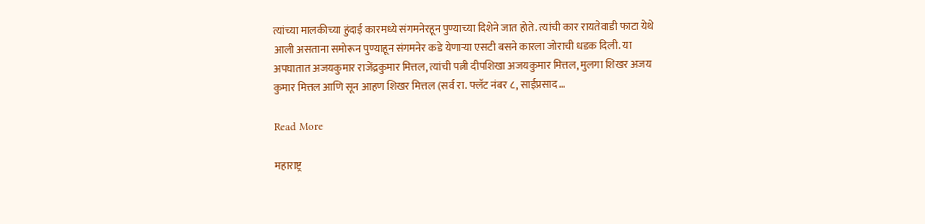त्यांच्या मालकीच्या हुंदाई कारमध्ये संगमनेरहून पुण्याच्या दिशेने जात होते. त्यांची कार रायतेवाडी फाटा येथे आली असताना समोरून पुण्याहून संगमनेर कडे येणाऱ्या एसटी बसने कारला जोराची धडक दिली. या अपघातात अजयकुमार राजेंद्रकुमार मित्तल, त्यांची पत्नी दीपशिखा अजयकुमार मित्तल, मुलगा शिखर अजय कुमार मित्तल आणि सून आहण शिखर मित्तल (सर्व रा. फ्लॅट नंबर ८, साईप्रसाद…

Read More

महाराष्ट्र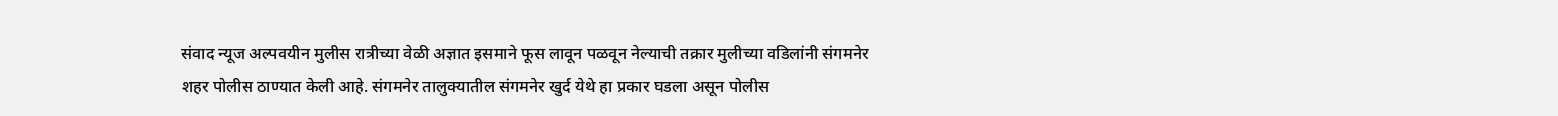संवाद न्यूज अल्पवयीन मुलीस रात्रीच्या वेळी अज्ञात इसमाने फूस लावून पळवून नेल्याची तक्रार मुलीच्या वडिलांनी संगमनेर शहर पोलीस ठाण्यात केली आहे. संगमनेर तालुक्यातील संगमनेर खुर्द येथे हा प्रकार घडला असून पोलीस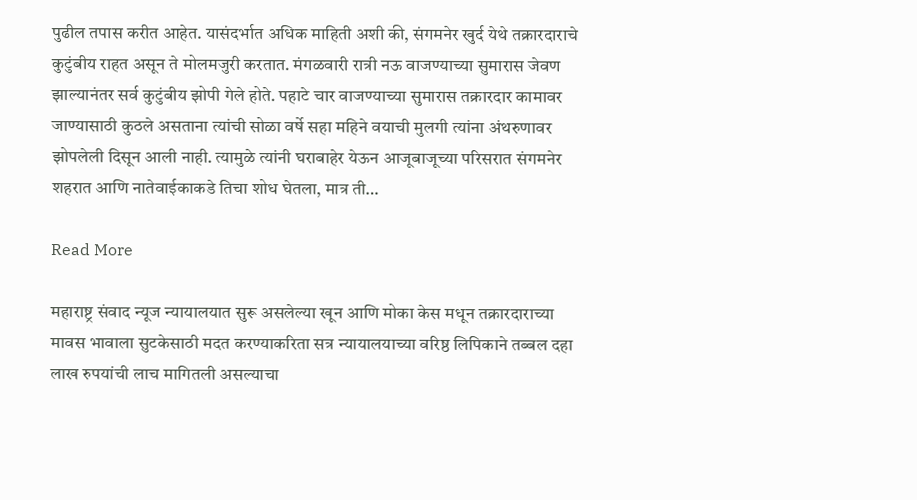पुढील तपास करीत आहेत. यासंदर्भात अधिक माहिती अशी की, संगमनेर खुर्द येथे तक्रारदाराचे कुटुंबीय राहत असून ते मोलमजुरी करतात. मंगळवारी रात्री नऊ वाजण्याच्या सुमारास जेवण झाल्यानंतर सर्व कुटुंबीय झोपी गेले होते. पहाटे चार वाजण्याच्या सुमारास तक्रारदार कामावर जाण्यासाठी कुठले असताना त्यांची सोळा वर्षे सहा महिने वयाची मुलगी त्यांना अंथरुणावर झोपलेली दिसून आली नाही. त्यामुळे त्यांनी घराबाहेर येऊन आजूबाजूच्या परिसरात संगमनेर शहरात आणि नातेवाईकाकडे तिचा शोध घेतला, मात्र ती…

Read More

महाराष्ट्र संवाद न्यूज न्यायालयात सुरू असलेल्या खून आणि मोका केस मधून तक्रारदाराच्या मावस भावाला सुटकेसाठी मदत करण्याकरिता सत्र न्यायालयाच्या वरिष्ठ लिपिकाने तब्बल दहा लाख रुपयांची लाच मागितली असल्याचा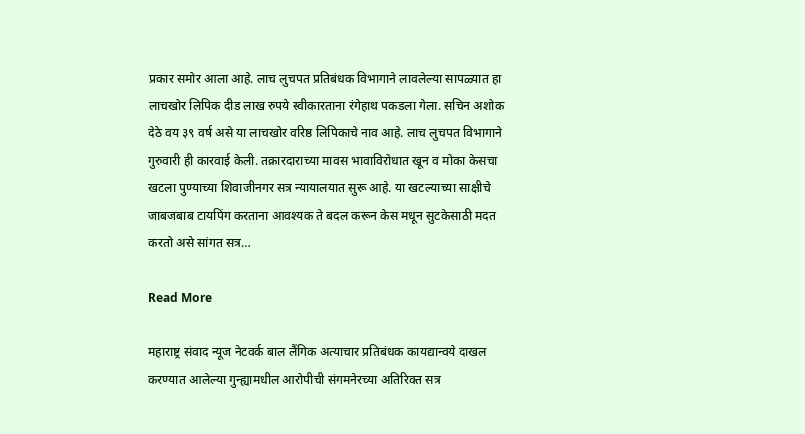प्रकार समोर आला आहे. लाच लुचपत प्रतिबंधक विभागाने लावलेल्या सापळ्यात हा लाचखोर लिपिक दीड लाख रुपये स्वीकारताना रंगेहाथ पकडला गेला. सचिन अशोक देठे वय ३९ वर्ष असे या लाचखोर वरिष्ठ लिपिकाचे नाव आहे. लाच लुचपत विभागाने गुरुवारी ही कारवाई केली. तक्रारदाराच्या मावस भावाविरोधात खून व मोका केसचा खटला पुण्याच्या शिवाजीनगर सत्र न्यायालयात सुरू आहे. या खटल्याच्या साक्षीचे जाबजबाब टायपिंग करताना आवश्यक ते बदल करून केस मधून सुटकेसाठी मदत करतो असे सांगत सत्र…

Read More

महाराष्ट्र संवाद न्यूज नेटवर्क बाल लैंगिक अत्याचार प्रतिबंधक कायद्यान्वये दाखल करण्यात आलेल्या गुन्ह्यामधील आरोपीची संगमनेरच्या अतिरिक्त सत्र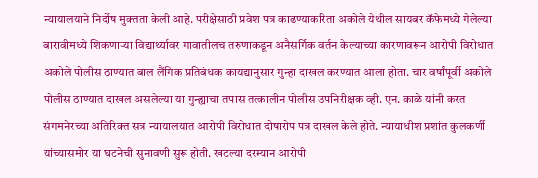न्यायालयाने निर्दोष मुक्तता केली आहे. परीक्षेसाठी प्रवेश पत्र काढण्याकरिता अकोले येथील सायबर कॅफेमध्ये गेलेल्या बारावीमध्ये शिकणाऱ्या विद्यार्थ्यावर गावातीलच तरुणाकडून अनैसर्गिक वर्तन केल्याच्या कारणावरून आरोपी विरोधात अकोले पोलीस ठाण्यात बाल लैंगिक प्रतिबंधक कायद्यानुसार गुन्हा दाखल करण्यात आला होता. चार वर्षांपूर्वी अकोले पोलीस ठाण्यात दाखल असलेल्या या गुन्ह्याचा तपास तत्कालीन पोलीस उपनिरीक्षक व्ही. एन. काळे यांनी करत संगमनेरच्या अतिरिक्त सत्र न्यायालयात आरोपी विरोधात दोषारोप पत्र दाखल केले होते. न्यायाधीश प्रशांत कुलकर्णी यांच्यासमोर या घटनेची सुनावणी सुरू होती. खटल्या दरम्यान आरोपी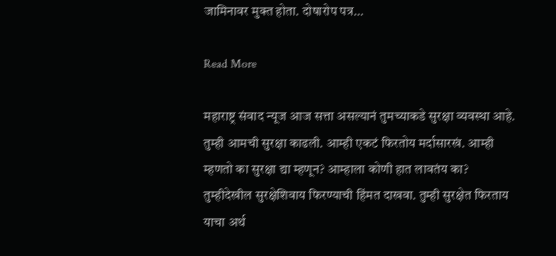जामिनावर मुक्त होता. दोषारोप पत्र…

Read More

महाराष्ट्र संवाद न्यूज आज सत्ता असल्यानं तुमच्याकडे सुरक्षा व्यवस्था आहे. तुम्ही आमची सुरक्षा काढली. आम्ही एकटं फिरतोय मर्दासारखं. आम्ही म्हणतो का सुरक्षा द्या म्हणून? आम्हाला कोणी हात लावतंय का? तुम्हीदेखील सुरक्षेशिवाय फिरण्याची हिंमत दाखवा. तुम्ही सुरक्षेत फिरताय याचा अर्थ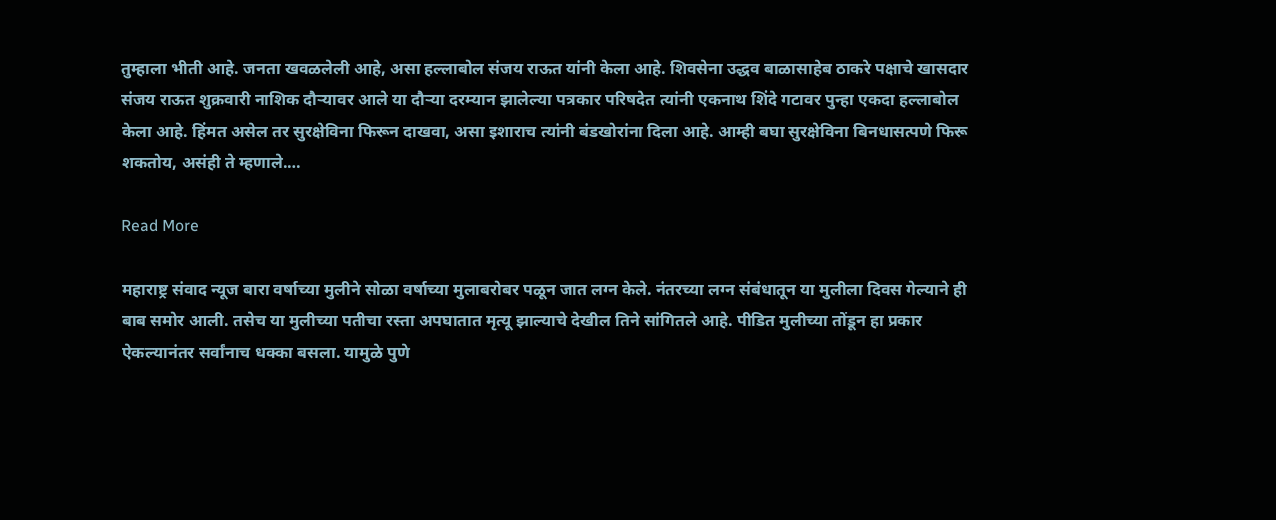तुम्हाला भीती आहे. जनता खवळलेली आहे, असा हल्लाबोल संजय राऊत यांनी केला आहे. शिवसेना उद्धव बाळासाहेब ठाकरे पक्षाचे खासदार संजय राऊत शुक्रवारी नाशिक दौऱ्यावर आले या दौऱ्या दरम्यान झालेल्या पत्रकार परिषदेत त्यांनी एकनाथ शिंदे गटावर पुन्हा एकदा हल्लाबोल केला आहे. हिंमत असेल तर सुरक्षेविना फिरून दाखवा, असा इशाराच त्यांनी बंडखोरांना दिला आहे. आम्ही बघा सुरक्षेविना बिनधासत्पणे फिरू शकतोय, असंही ते म्हणाले.…

Read More

महाराष्ट्र संवाद न्यूज बारा वर्षाच्या मुलीने सोळा वर्षाच्या मुलाबरोबर पळून जात लग्न केले. नंतरच्या लग्न संबंधातून या मुलीला दिवस गेल्याने ही बाब समोर आली. तसेच या मुलीच्या पतीचा रस्ता अपघातात मृत्यू झाल्याचे देखील तिने सांगितले आहे. पीडित मुलीच्या तोंडून हा प्रकार ऐकल्यानंतर सर्वांनाच धक्का बसला. यामुळे पुणे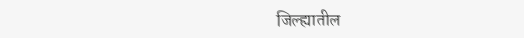जिल्ह्यातील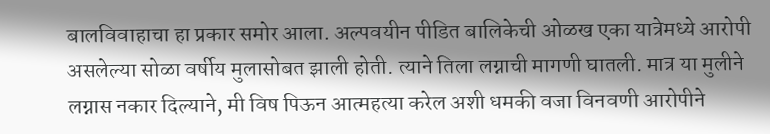बालविवाहाचा हा प्रकार समोर आला. अल्पवयीन पीडित बालिकेची ओळख एका यात्रेमध्ये आरोपी असलेल्या सोळा वर्षीय मुलासोबत झाली होती. त्याने तिला लग्नाची मागणी घातली. मात्र या मुलीने लग्नास नकार दिल्याने, मी विष पिऊन आत्महत्या करेल अशी धमकी वजा विनवणी आरोपीने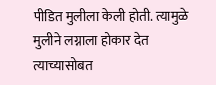पीडित मुलीला केली होती. त्यामुळे मुलीने लग्नाला होकार देत त्याच्यासोबत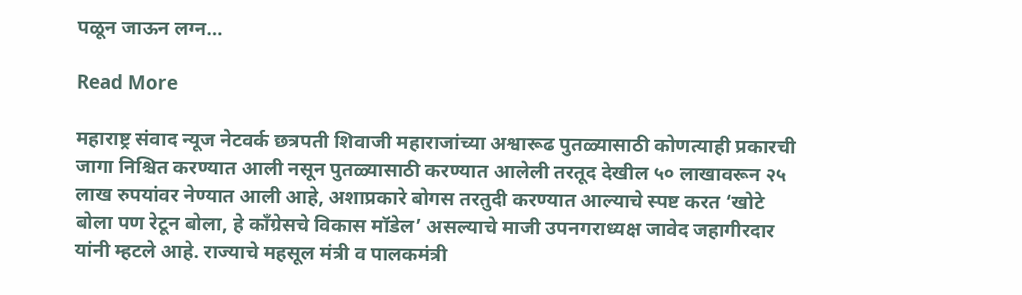पळून जाऊन लग्न…

Read More

महाराष्ट्र संवाद न्यूज नेटवर्क छत्रपती शिवाजी महाराजांच्या अश्वारूढ पुतळ्यासाठी कोणत्याही प्रकारची जागा निश्चित करण्यात आली नसून पुतळ्यासाठी करण्यात आलेली तरतूद देखील ५० लाखावरून २५ लाख रुपयांवर नेण्यात आली आहे, अशाप्रकारे बोगस तरतुदी करण्यात आल्याचे स्पष्ट करत ‘खोटे बोला पण रेटून बोला, हे काँग्रेसचे विकास मॉडेल’ असल्याचे माजी उपनगराध्यक्ष जावेद जहागीरदार यांनी म्हटले आहे. राज्याचे महसूल मंत्री व पालकमंत्री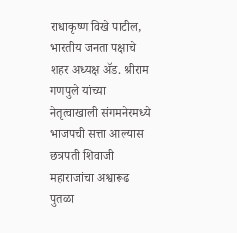राधाकृष्ण विखे पाटील, भारतीय जनता पक्षाचे शहर अध्यक्ष ॲड. श्रीराम गणपुले यांच्या नेतृत्वाखाली संगमनेरमध्ये भाजपची सत्ता आल्यास छत्रपती शिवाजी महाराजांचा अश्वारूढ पुतळा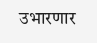उभारणार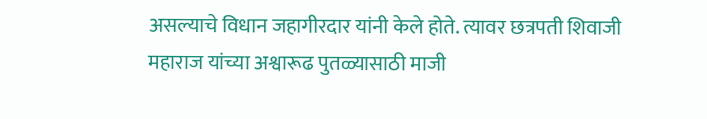असल्याचे विधान जहागीरदार यांनी केले होते. त्यावर छत्रपती शिवाजी महाराज यांच्या अश्वारूढ पुतळ्यासाठी माजी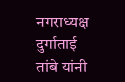नगराध्यक्ष दुर्गाताई तांबे यांनी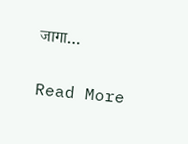जागा…

Read More